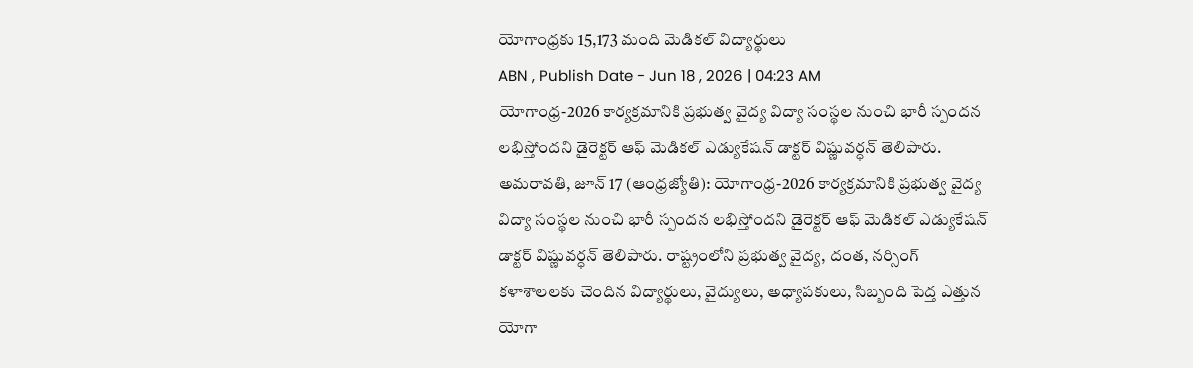యోగాంధ్రకు 15,173 మంది మెడికల్ విద్యార్థులు
ABN , Publish Date - Jun 18 , 2026 | 04:23 AM
యోగాంధ్ర-2026 కార్యక్రమానికి ప్రభుత్వ వైద్య విద్యా సంస్థల నుంచి భారీ స్పందన లభిస్తోందని డైరెక్టర్ ఆఫ్ మెడికల్ ఎడ్యుకేషన్ డాక్టర్ విష్ణువర్ధన్ తెలిపారు.
అమరావతి, జూన్ 17 (ఆంధ్రజ్యోతి): యోగాంధ్ర-2026 కార్యక్రమానికి ప్రభుత్వ వైద్య విద్యా సంస్థల నుంచి భారీ స్పందన లభిస్తోందని డైరెక్టర్ ఆఫ్ మెడికల్ ఎడ్యుకేషన్ డాక్టర్ విష్ణువర్ధన్ తెలిపారు. రాష్ట్రంలోని ప్రభుత్వ వైద్య, దంత, నర్సింగ్ కళాశాలలకు చెందిన విద్యార్థులు, వైద్యులు, అధ్యాపకులు, సిబ్బంది పెద్త ఎత్తున యోగా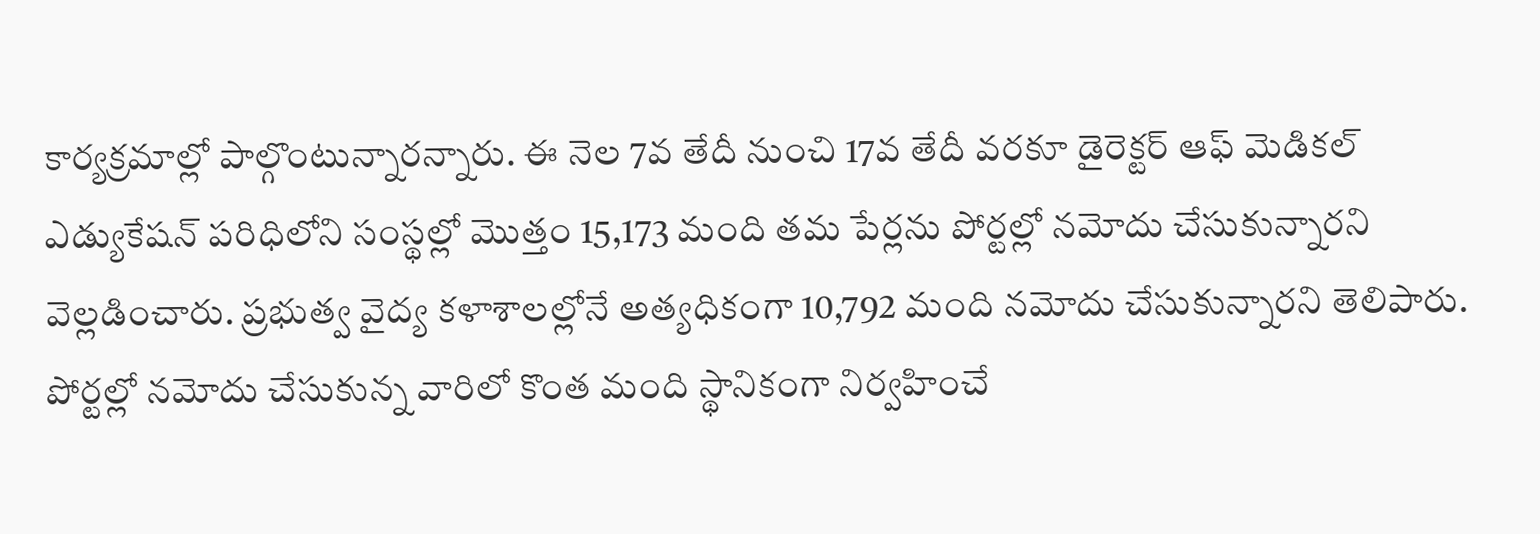కార్యక్రమాల్లో పాల్గొంటున్నారన్నారు. ఈ నెల 7వ తేదీ నుంచి 17వ తేదీ వరకూ డైరెక్టర్ ఆఫ్ మెడికల్ ఎడ్యుకేషన్ పరిధిలోని సంస్థల్లో మొత్తం 15,173 మంది తమ పేర్లను పోర్టల్లో నమోదు చేసుకున్నారని వెల్లడించారు. ప్రభుత్వ వైద్య కళాశాలల్లోనే అత్యధికంగా 10,792 మంది నమోదు చేసుకున్నారని తెలిపారు. పోర్టల్లో నమోదు చేసుకున్న వారిలో కొంత మంది స్థానికంగా నిర్వహించే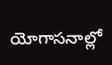యోగాసనాల్లో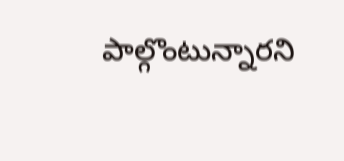పాల్గొంటున్నారని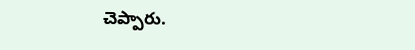చెప్పారు.